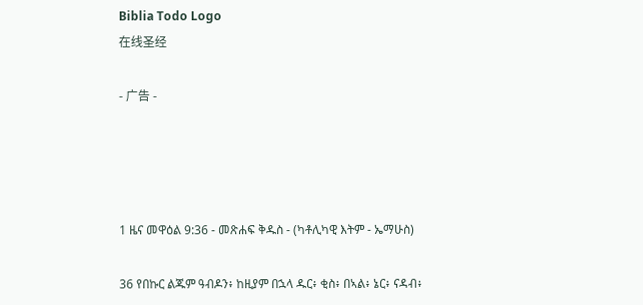Biblia Todo Logo
在线圣经

- 广告 -




1 ዜና መዋዕል 9:36 - መጽሐፍ ቅዱስ - (ካቶሊካዊ እትም - ኤማሁስ)

36 የበኩር ልጁም ዓብዶን፥ ከዚያም በኋላ ዱር፥ ቂስ፥ በኣል፥ ኔር፥ ናዳብ፥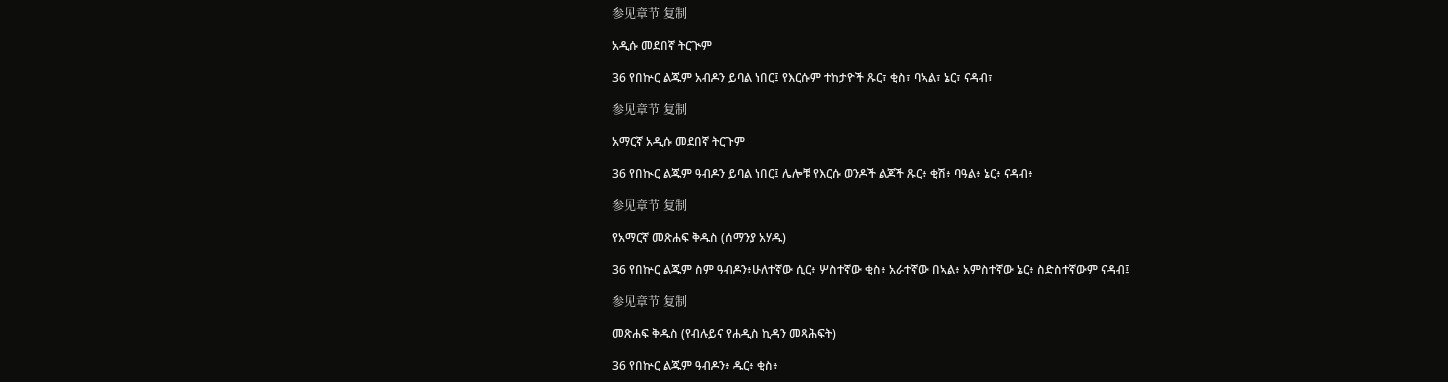参见章节 复制

አዲሱ መደበኛ ትርጒም

36 የበኵር ልጁም አብዶን ይባል ነበር፤ የእርሱም ተከታዮች ጹር፣ ቂስ፣ ባኣል፣ ኔር፣ ናዳብ፣

参见章节 复制

አማርኛ አዲሱ መደበኛ ትርጉም

36 የበኲር ልጁም ዓብዶን ይባል ነበር፤ ሌሎቹ የእርሱ ወንዶች ልጆች ጹር፥ ቂሽ፥ ባዓል፥ ኔር፥ ናዳብ፥

参见章节 复制

የአማርኛ መጽሐፍ ቅዱስ (ሰማንያ አሃዱ)

36 የበኵር ልጁም ስም ዓብዶን፥ሁለተኛው ሲር፥ ሦስተኛው ቂስ፥ አራተኛው በኣል፥ አምስተኛው ኔር፥ ስድስተኛውም ናዳብ፤

参见章节 复制

መጽሐፍ ቅዱስ (የብሉይና የሐዲስ ኪዳን መጻሕፍት)

36 የበኵር ልጁም ዓብዶን፥ ዱር፥ ቂስ፥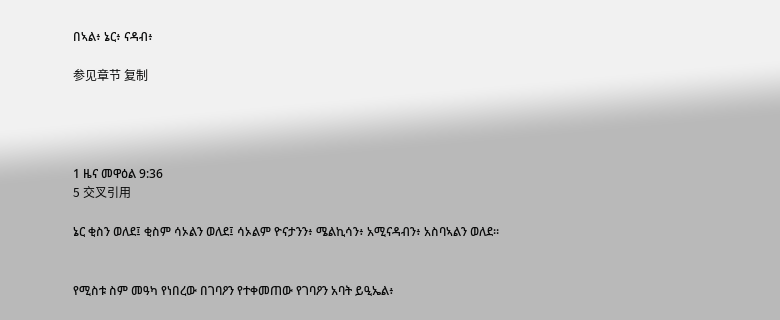በኣል፥ ኔር፥ ናዳብ፥

参见章节 复制




1 ዜና መዋዕል 9:36
5 交叉引用

ኔር ቂስን ወለደ፤ ቂስም ሳኦልን ወለደ፤ ሳኦልም ዮናታንን፥ ሜልኪሳን፥ አሚናዳብን፥ አስባኣልን ወለደ።


የሚስቱ ስም መዓካ የነበረው በገባዖን የተቀመጠው የገባዖን አባት ይዒኤል፥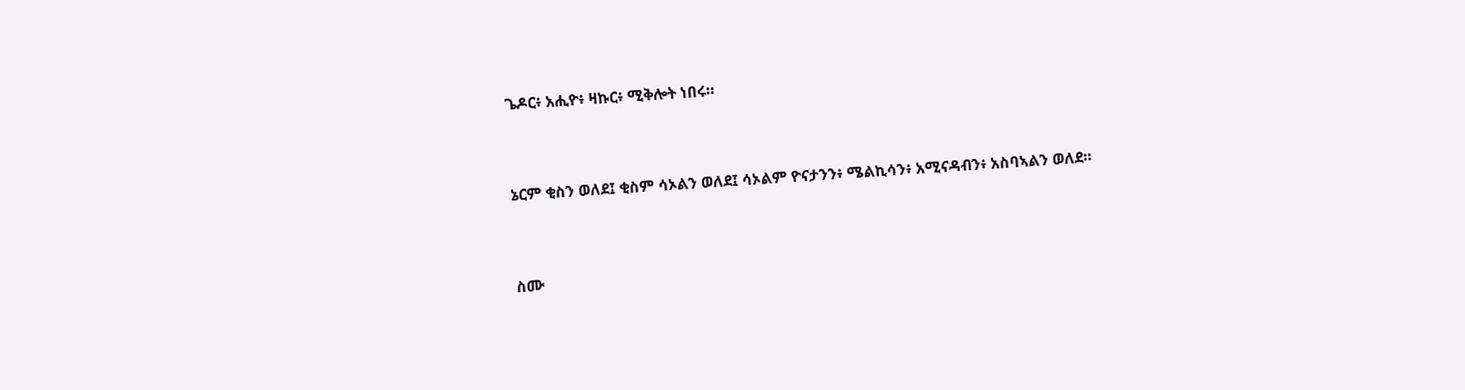ጌዶር፥ አሒዮ፥ ዛኩር፥ ሚቅሎት ነበሩ።


ኔርም ቂስን ወለደ፤ ቂስም ሳኦልን ወለደ፤ ሳኦልም ዮናታንን፥ ሜልኪሳን፥ አሚናዳብን፥ አስባኣልን ወለደ።


ስሙ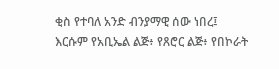ቂስ የተባለ አንድ ብንያማዊ ሰው ነበረ፤ እርሱም የአቢኤል ልጅ፥ የጸሮር ልጅ፥ የበኮራት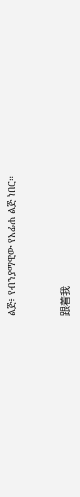ልጅ፥ የብንያማዊው የአፊሐ ልጅ ነበር።


跟着我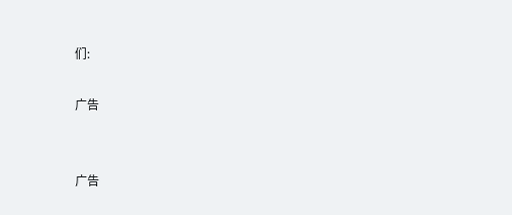们:

广告


广告